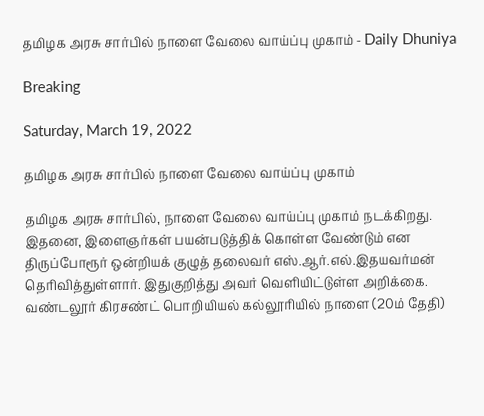தமிழக அரசு சார்பில் நாளை வேலை வாய்ப்பு முகாம் - Daily Dhuniya

Breaking

Saturday, March 19, 2022

தமிழக அரசு சார்பில் நாளை வேலை வாய்ப்பு முகாம்

தமிழக அரசு சார்பில், நாளை வேலை வாய்ப்பு முகாம் நடக்கிறது. இதனை, இளைஞர்கள் பயன்படுத்திக் கொள்ள வேண்டும் என திருப்போரூர் ஒன்றியக் குழுத் தலைவர் எஸ்.ஆர்.எல்.இதயவர்மன் தெரிவித்துள்ளார். இதுகுறித்து அவர் வெளியிட்டுள்ள அறிக்கை. வண்டலூர் கிரசண்ட் பொறியியல் கல்லூரியில் நாளை (20ம் தேதி)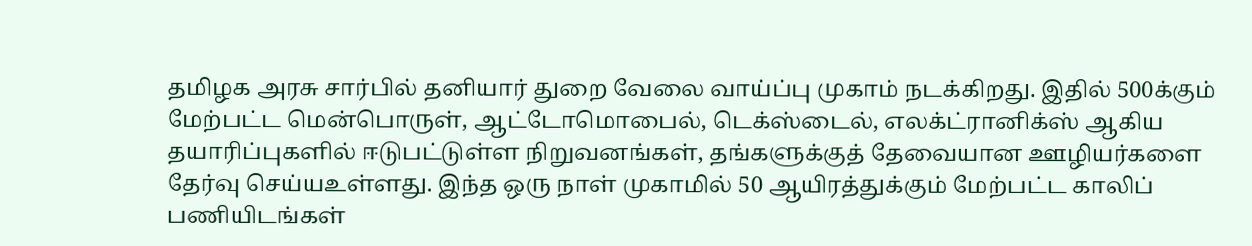தமிழக அரசு சார்பில் தனியார் துறை வேலை வாய்ப்பு முகாம் நடக்கிறது. இதில் 500க்கும் மேற்பட்ட மென்பொருள், ஆட்டோமொபைல், டெக்ஸ்டைல், எலக்ட்ரானிக்ஸ் ஆகிய தயாரிப்புகளில் ஈடுபட்டுள்ள நிறுவனங்கள், தங்களுக்குத் தேவையான ஊழியர்களை தேர்வு செய்யஉள்ளது. இந்த ஒரு நாள் முகாமில் 50 ஆயிரத்துக்கும் மேற்பட்ட காலிப் பணியிடங்கள்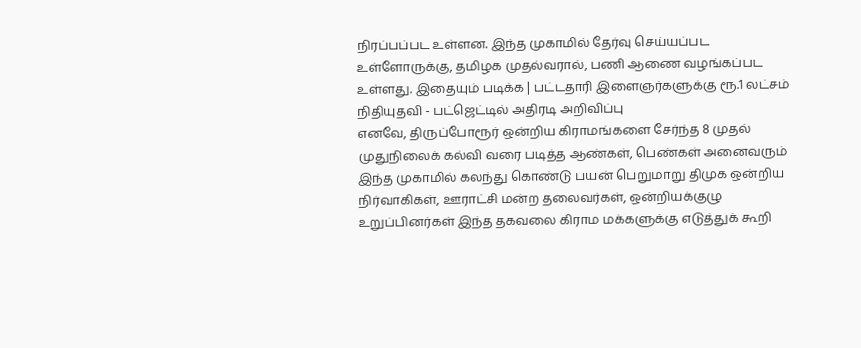நிரப்பப்பட உள்ளன. இந்த முகாமில் தேர்வு செய்யப்பட உள்ளோருக்கு, தமிழக முதல்வரால், பணி ஆணை வழங்கப்பட உள்ளது. இதையும் படிக்க | பட்டதாரி இளைஞர்களுக்கு ரூ.1 லட்சம் நிதியுதவி - பட்ஜெட்டில் அதிரடி அறிவிப்பு
எனவே, திருப்போரூர் ஒன்றிய கிராமங்களை சேர்ந்த 8 முதல் முதுநிலைக் கல்வி வரை படித்த ஆண்கள், பெண்கள் அனைவரும் இந்த முகாமில் கலந்து கொண்டு பயன் பெறுமாறு திமுக ஒன்றிய நிர்வாகிகள், ஊராட்சி மன்ற தலைவர்கள், ஒன்றியக்குழு உறுப்பினர்கள் இந்த தகவலை கிராம மக்களுக்கு எடுத்துக் கூறி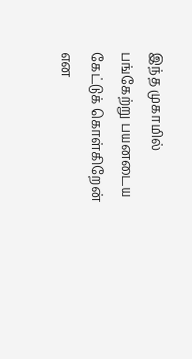இந்த முகாமில் பங்கேற்று பயனடைய கேட்டுக் கொள்கிறேன் என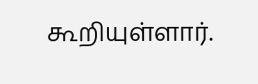கூறியுள்ளார்.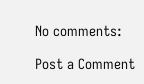No comments:

Post a Comment